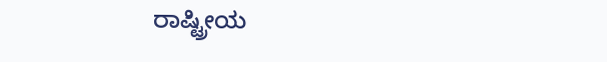ರಾಷ್ಟ್ರೀಯ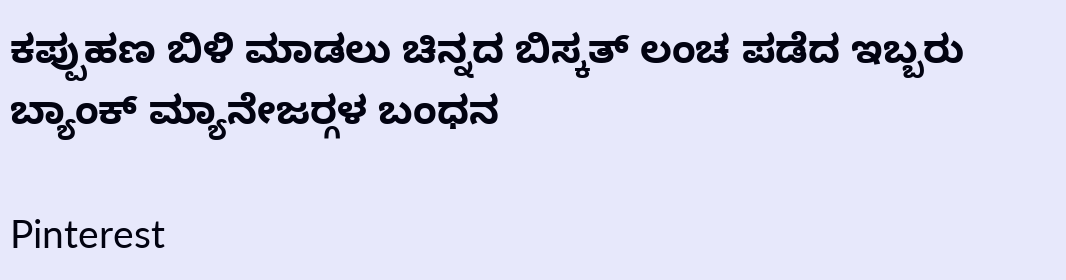ಕಪ್ಪುಹಣ ಬಿಳಿ ಮಾಡಲು ಚಿನ್ನದ ಬಿಸ್ಕತ್ ಲಂಚ ಪಡೆದ ಇಬ್ಬರು ಬ್ಯಾಂಕ್ ಮ್ಯಾನೇಜರ್‍ಗಳ ಬಂಧನ

Pinterest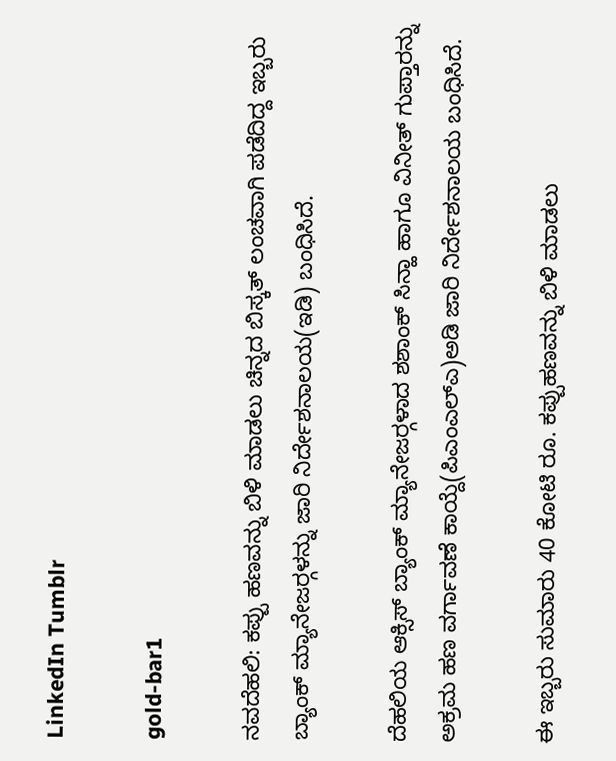LinkedIn Tumblr

gold-bar1

ನವದೆಹಲಿ: ಕಪ್ಪು ಹಣವನ್ನು ಬಿಳಿ ಮಾಡಲು ಚಿನ್ನದ ಬಿಸ್ಕತ್ ಲಂಚವಾಗಿ ಪಡೆದಿದ್ದ ಇಬ್ಬರು ಬ್ಯಾಂಕ್ ಮ್ಯಾನೇಜರ್‍ಗಳನ್ನು ಜಾರಿ ನಿರ್ದೇಶನಾಲಯ(ಇಡಿ) ಬಂಧಿಸಿದೆ.

ದೆಹಲಿಯ ಆಕ್ಸಿಸ್ ಬ್ಯಾಂಕ್ ಮ್ಯಾನೇಜರ್‍ಗಳಾದ ಶಶಾಂಕ್ ಸಿನ್ಹಾ ಹಾಗೂ ವಿನೀತ್ ಗುಪ್ತಾರನ್ನು ಅಕ್ರಮ ಹಣ ವರ್ಗಾವಣೆ ಕಾಯ್ದೆ(ಪಿಎಂಎಲ್‍ಎ)ಅಡಿ ಜಾರಿ ನಿರ್ದೇಶನಾಲಯ ಬಂಧಿಸಿದೆ.

ಈ ಇಬ್ಬರು ಸುಮಾರು 40 ಕೋಟಿ ರೂ. ಕಪ್ಪುಹಣವನ್ನು ಬಿಳಿ ಮಾಡಲು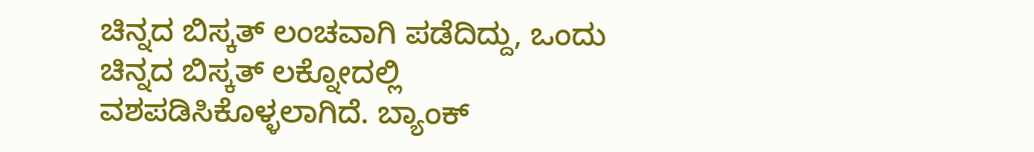ಚಿನ್ನದ ಬಿಸ್ಕತ್ ಲಂಚವಾಗಿ ಪಡೆದಿದ್ದು, ಒಂದು ಚಿನ್ನದ ಬಿಸ್ಕತ್ ಲಕ್ನೋದಲ್ಲಿ ವಶಪಡಿಸಿಕೊಳ್ಳಲಾಗಿದೆ. ಬ್ಯಾಂಕ್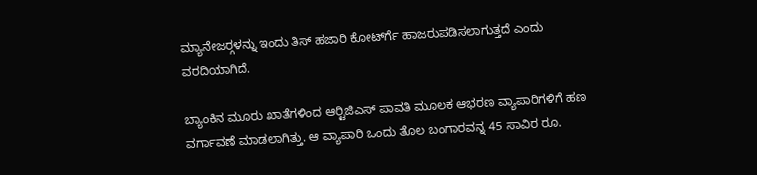ಮ್ಯಾನೇಜರ್‍ಗಳನ್ನು ಇಂದು ತಿಸ್ ಹಜಾರಿ ಕೋರ್ಟ್‍ಗೆ ಹಾಜರುಪಡಿಸಲಾಗುತ್ತದೆ ಎಂದು ವರದಿಯಾಗಿದೆ.

ಬ್ಯಾಂಕಿನ ಮೂರು ಖಾತೆಗಳಿಂದ ಆರ್‍ಟಿಜಿಎಸ್ ಪಾವತಿ ಮೂಲಕ ಆಭರಣ ವ್ಯಾಪಾರಿಗಳಿಗೆ ಹಣ ವರ್ಗಾವಣೆ ಮಾಡಲಾಗಿತ್ತು. ಆ ವ್ಯಾಪಾರಿ ಒಂದು ತೊಲ ಬಂಗಾರವನ್ನ 45 ಸಾವಿರ ರೂ.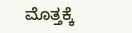ಮೊತ್ತಕ್ಕೆ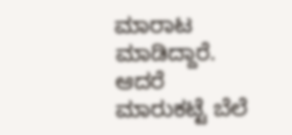ಮಾರಾಟ ಮಾಡಿದ್ದಾರೆ. ಆದರೆ ಮಾರುಕಟ್ಟೆ ಬೆಲೆ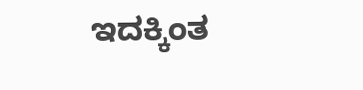ಇದಕ್ಕಿಂತ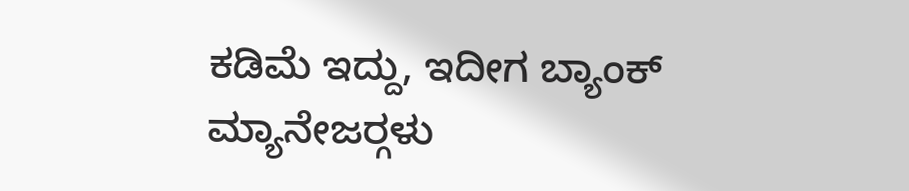ಕಡಿಮೆ ಇದ್ದು, ಇದೀಗ ಬ್ಯಾಂಕ್ ಮ್ಯಾನೇಜರ್‍ಗಳು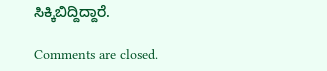ಸಿಕ್ಕಿಬಿದ್ದಿದ್ದಾರೆ.

Comments are closed.